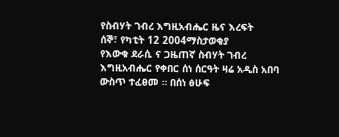የስብሃት ገብረ እግዚአብሔር ዜና እረፍት
ሰኞ፣ የካቲት 12 2004ማስታወቂያ
የእውቁ ደራሲ ና ጋዜጠኛ ስብሃት ገብረ እግዚአብሔር የቀበር ሰነ ሰርዓት ዛሬ አዲስ አበባ ውስጥ ተፈፀመ ። በሰነ ፅሁፍ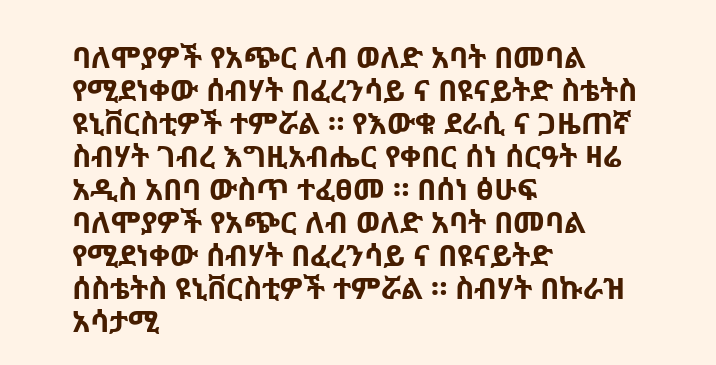ባለሞያዎች የአጭር ለብ ወለድ አባት በመባል የሚደነቀው ሰብሃት በፈረንሳይ ና በዩናይትድ ስቴትስ ዩኒቨርስቲዎች ተምሯል ። የእውቁ ደራሲ ና ጋዜጠኛ ስብሃት ገብረ እግዚአብሔር የቀበር ሰነ ሰርዓት ዛሬ አዲስ አበባ ውስጥ ተፈፀመ ። በሰነ ፅሁፍ ባለሞያዎች የአጭር ለብ ወለድ አባት በመባል የሚደነቀው ሰብሃት በፈረንሳይ ና በዩናይትድ ሰስቴትስ ዩኒቨርስቲዎች ተምሯል ። ስብሃት በኩራዝ አሳታሚ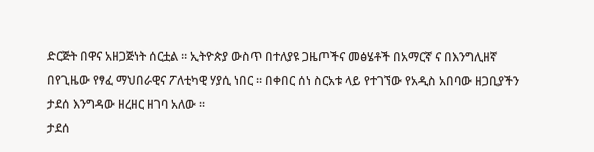ድርጅት በዋና አዘጋጅነት ሰርቷል ። ኢትዮጵያ ውስጥ በተለያዩ ጋዜጦችና መፅሄቶች በአማርኛ ና በእንግሊዘኛ በየጊዜው የፃፈ ማህበራዊና ፖለቲካዊ ሃያሲ ነበር ። በቀበር ሰነ ስርአቱ ላይ የተገኘው የአዲስ አበባው ዘጋቢያችን ታደሰ እንግዳው ዘረዘር ዘገባ አለው ።
ታደሰ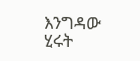እንግዳው
ሂሩት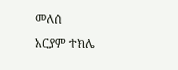መለሰ
አርያም ተክሌ